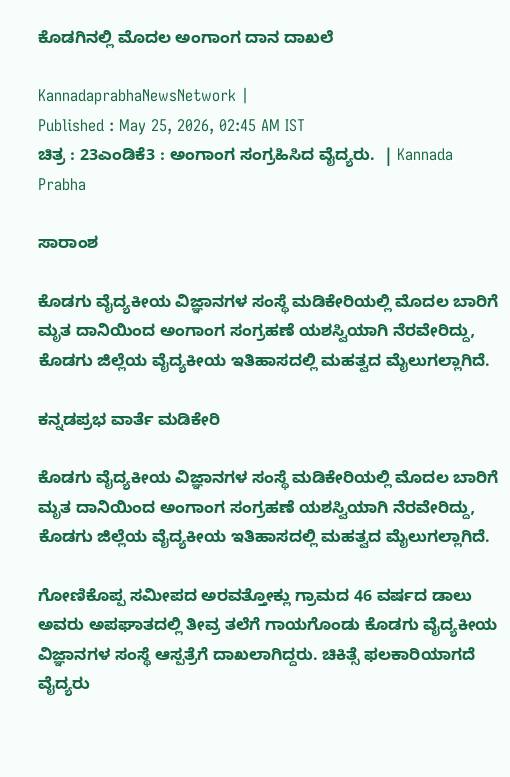ಕೊಡಗಿನಲ್ಲಿ ಮೊದಲ ಅಂಗಾಂಗ ದಾನ ದಾಖಲೆ

KannadaprabhaNewsNetwork |
Published : May 25, 2026, 02:45 AM IST
ಚಿತ್ರ : 23ಎಂಡಿಕೆ3 : ಅಂಗಾಂಗ ಸಂಗ್ರಹಿಸಿದ ವೈದ್ಯರು.  | Kannada Prabha

ಸಾರಾಂಶ

ಕೊಡಗು ವೈದ್ಯಕೀಯ ವಿಜ್ಞಾನಗಳ ಸಂಸ್ಥೆ ಮಡಿಕೇರಿಯಲ್ಲಿ ಮೊದಲ ಬಾರಿಗೆ ಮೃತ ದಾನಿಯಿಂದ ಅಂಗಾಂಗ ಸಂಗ್ರಹಣೆ ಯಶಸ್ವಿಯಾಗಿ ನೆರವೇರಿದ್ದು, ಕೊಡಗು ಜಿಲ್ಲೆಯ ವೈದ್ಯಕೀಯ ಇತಿಹಾಸದಲ್ಲಿ ಮಹತ್ವದ ಮೈಲುಗಲ್ಲಾಗಿದೆ.

ಕನ್ನಡಪ್ರಭ ವಾರ್ತೆ ಮಡಿಕೇರಿ

ಕೊಡಗು ವೈದ್ಯಕೀಯ ವಿಜ್ಞಾನಗಳ ಸಂಸ್ಥೆ ಮಡಿಕೇರಿಯಲ್ಲಿ ಮೊದಲ ಬಾರಿಗೆ ಮೃತ ದಾನಿಯಿಂದ ಅಂಗಾಂಗ ಸಂಗ್ರಹಣೆ ಯಶಸ್ವಿಯಾಗಿ ನೆರವೇರಿದ್ದು, ಕೊಡಗು ಜಿಲ್ಲೆಯ ವೈದ್ಯಕೀಯ ಇತಿಹಾಸದಲ್ಲಿ ಮಹತ್ವದ ಮೈಲುಗಲ್ಲಾಗಿದೆ.

ಗೋಣಿಕೊಪ್ಪ ಸಮೀಪದ ಅರವತ್ತೋಕ್ಲು ಗ್ರಾಮದ 46 ವರ್ಷದ ಡಾಲು ಅವರು ಅಪಘಾತದಲ್ಲಿ ತೀವ್ರ ತಲೆಗೆ ಗಾಯಗೊಂಡು ಕೊಡಗು ವೈದ್ಯಕೀಯ ವಿಜ್ಞಾನಗಳ ಸಂಸ್ಥೆ ಆಸ್ಪತ್ರೆಗೆ ದಾಖಲಾಗಿದ್ದರು. ಚಿಕಿತ್ಸೆ ಫಲಕಾರಿಯಾಗದೆ ವೈದ್ಯರು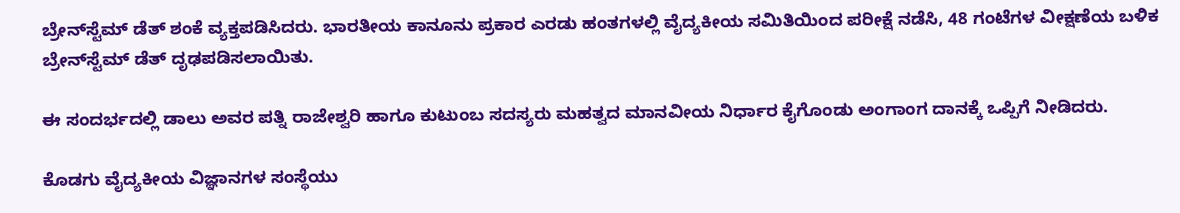ಬ್ರೇನ್‌ಸ್ಟೆಮ್ ಡೆತ್ ಶಂಕೆ ವ್ಯಕ್ತಪಡಿಸಿದರು. ಭಾರತೀಯ ಕಾನೂನು ಪ್ರಕಾರ ಎರಡು ಹಂತಗಳಲ್ಲಿ ವೈದ್ಯಕೀಯ ಸಮಿತಿಯಿಂದ ಪರೀಕ್ಷೆ ನಡೆಸಿ, 48 ಗಂಟೆಗಳ ವೀಕ್ಷಣೆಯ ಬಳಿಕ ಬ್ರೇನ್‌ಸ್ಟೆಮ್ ಡೆತ್ ದೃಢಪಡಿಸಲಾಯಿತು.

ಈ ಸಂದರ್ಭದಲ್ಲಿ ಡಾಲು ಅವರ ಪತ್ನಿ ರಾಜೇಶ್ವರಿ ಹಾಗೂ ಕುಟುಂಬ ಸದಸ್ಯರು ಮಹತ್ವದ ಮಾನವೀಯ ನಿರ್ಧಾರ ಕೈಗೊಂಡು ಅಂಗಾಂಗ ದಾನಕ್ಕೆ ಒಪ್ಪಿಗೆ ನೀಡಿದರು.

ಕೊಡಗು ವೈದ್ಯಕೀಯ ವಿಜ್ಞಾನಗಳ ಸಂಸ್ಥೆಯು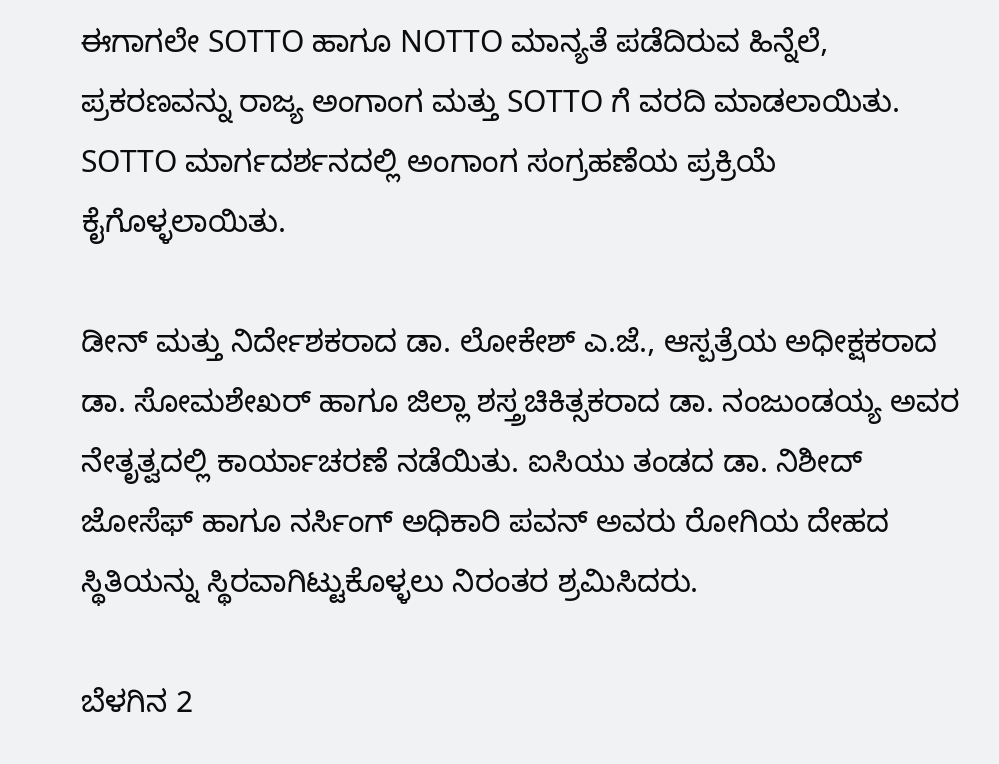ಈಗಾಗಲೇ SOTTO ಹಾಗೂ NOTTO ಮಾನ್ಯತೆ ಪಡೆದಿರುವ ಹಿನ್ನೆಲೆ, ಪ್ರಕರಣವನ್ನು ರಾಜ್ಯ ಅಂಗಾಂಗ ಮತ್ತು SOTTO ಗೆ ವರದಿ ಮಾಡಲಾಯಿತು. SOTTO ಮಾರ್ಗದರ್ಶನದಲ್ಲಿ ಅಂಗಾಂಗ ಸಂಗ್ರಹಣೆಯ ಪ್ರಕ್ರಿಯೆ ಕೈಗೊಳ್ಳಲಾಯಿತು.

ಡೀನ್ ಮತ್ತು ನಿರ್ದೇಶಕರಾದ ಡಾ. ಲೋಕೇಶ್ ಎ.ಜೆ., ಆಸ್ಪತ್ರೆಯ ಅಧೀಕ್ಷಕರಾದ ಡಾ. ಸೋಮಶೇಖರ್ ಹಾಗೂ ಜಿಲ್ಲಾ ಶಸ್ತ್ರಚಿಕಿತ್ಸಕರಾದ ಡಾ. ನಂಜುಂಡಯ್ಯ ಅವರ ನೇತೃತ್ವದಲ್ಲಿ ಕಾರ್ಯಾಚರಣೆ ನಡೆಯಿತು. ಐಸಿಯು ತಂಡದ ಡಾ. ನಿಶೀದ್ ಜೋಸೆಫ್ ಹಾಗೂ ನರ್ಸಿಂಗ್ ಅಧಿಕಾರಿ ಪವನ್ ಅವರು ರೋಗಿಯ ದೇಹದ ಸ್ಥಿತಿಯನ್ನು ಸ್ಥಿರವಾಗಿಟ್ಟುಕೊಳ್ಳಲು ನಿರಂತರ ಶ್ರಮಿಸಿದರು.

ಬೆಳಗಿನ 2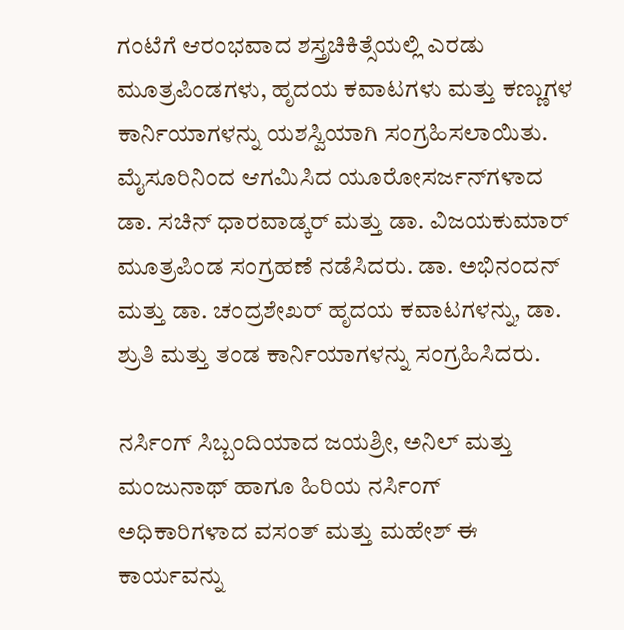ಗಂಟೆಗೆ ಆರಂಭವಾದ ಶಸ್ತ್ರಚಿಕಿತ್ಸೆಯಲ್ಲಿ ಎರಡು ಮೂತ್ರಪಿಂಡಗಳು, ಹೃದಯ ಕವಾಟಗಳು ಮತ್ತು ಕಣ್ಣುಗಳ ಕಾರ್ನಿಯಾಗಳನ್ನು ಯಶಸ್ವಿಯಾಗಿ ಸಂಗ್ರಹಿಸಲಾಯಿತು. ಮೈಸೂರಿನಿಂದ ಆಗಮಿಸಿದ ಯೂರೋಸರ್ಜನ್‌ಗಳಾದ ಡಾ. ಸಚಿನ್ ಧಾರವಾಡ್ಕರ್ ಮತ್ತು ಡಾ. ವಿಜಯಕುಮಾರ್ ಮೂತ್ರಪಿಂಡ ಸಂಗ್ರಹಣೆ ನಡೆಸಿದರು. ಡಾ. ಅಭಿನಂದನ್ ಮತ್ತು ಡಾ. ಚಂದ್ರಶೇಖರ್ ಹೃದಯ ಕವಾಟಗಳನ್ನು, ಡಾ. ಶ್ರುತಿ ಮತ್ತು ತಂಡ ಕಾರ್ನಿಯಾಗಳನ್ನು ಸಂಗ್ರಹಿಸಿದರು.

ನರ್ಸಿಂಗ್ ಸಿಬ್ಬಂದಿಯಾದ ಜಯಶ್ರೀ, ಅನಿಲ್ ಮತ್ತು ಮಂಜುನಾಥ್ ಹಾಗೂ ಹಿರಿಯ ನರ್ಸಿಂಗ್ ಅಧಿಕಾರಿಗಳಾದ ವಸಂತ್ ಮತ್ತು ಮಹೇಶ್ ಈ ಕಾರ್ಯವನ್ನು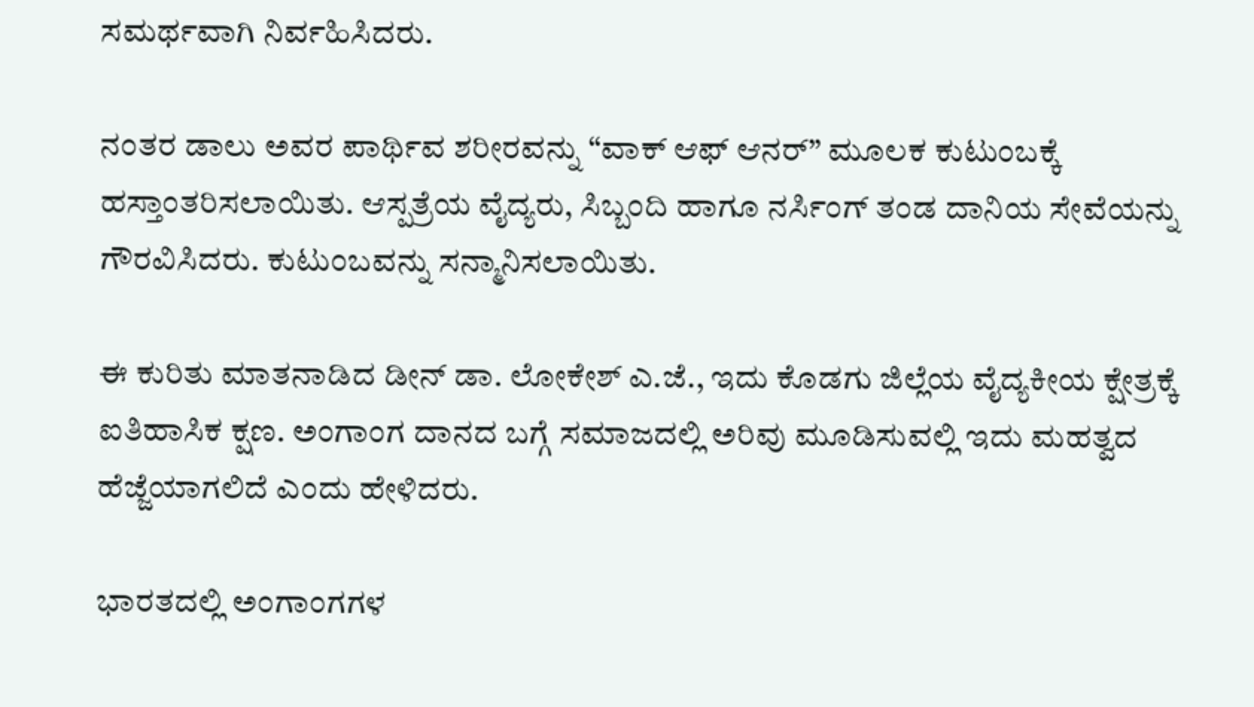ಸಮರ್ಥವಾಗಿ ನಿರ್ವಹಿಸಿದರು.

ನಂತರ ಡಾಲು ಅವರ ಪಾರ್ಥಿವ ಶರೀರವನ್ನು “ವಾಕ್ ಆಫ್ ಆನರ್” ಮೂಲಕ ಕುಟುಂಬಕ್ಕೆ ಹಸ್ತಾಂತರಿಸಲಾಯಿತು. ಆಸ್ಪತ್ರೆಯ ವೈದ್ಯರು, ಸಿಬ್ಬಂದಿ ಹಾಗೂ ನರ್ಸಿಂಗ್ ತಂಡ ದಾನಿಯ ಸೇವೆಯನ್ನು ಗೌರವಿಸಿದರು. ಕುಟುಂಬವನ್ನು ಸನ್ಮಾನಿಸಲಾಯಿತು.

ಈ ಕುರಿತು ಮಾತನಾಡಿದ ಡೀನ್ ಡಾ. ಲೋಕೇಶ್ ಎ.ಜೆ., ಇದು ಕೊಡಗು ಜಿಲ್ಲೆಯ ವೈದ್ಯಕೀಯ ಕ್ಷೇತ್ರಕ್ಕೆ ಐತಿಹಾಸಿಕ ಕ್ಷಣ. ಅಂಗಾಂಗ ದಾನದ ಬಗ್ಗೆ ಸಮಾಜದಲ್ಲಿ ಅರಿವು ಮೂಡಿಸುವಲ್ಲಿ ಇದು ಮಹತ್ವದ ಹೆಜ್ಜೆಯಾಗಲಿದೆ ಎಂದು ಹೇಳಿದರು.

ಭಾರತದಲ್ಲಿ ಅಂಗಾಂಗಗಳ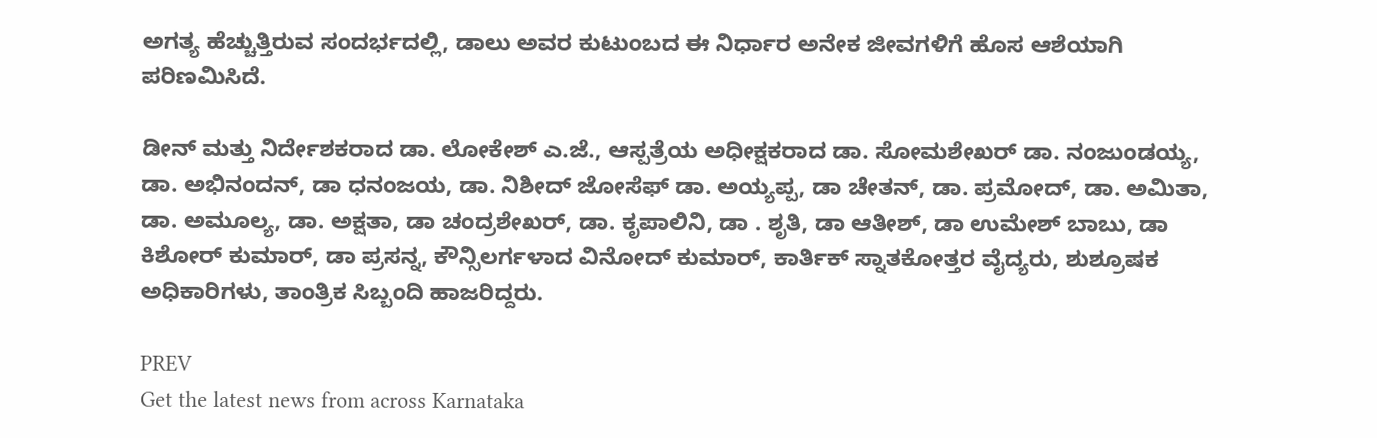ಅಗತ್ಯ ಹೆಚ್ಚುತ್ತಿರುವ ಸಂದರ್ಭದಲ್ಲಿ, ಡಾಲು ಅವರ ಕುಟುಂಬದ ಈ ನಿರ್ಧಾರ ಅನೇಕ ಜೀವಗಳಿಗೆ ಹೊಸ ಆಶೆಯಾಗಿ ಪರಿಣಮಿಸಿದೆ.

ಡೀನ್ ಮತ್ತು ನಿರ್ದೇಶಕರಾದ ಡಾ. ಲೋಕೇಶ್ ಎ.ಜೆ., ಆಸ್ಪತ್ರೆಯ ಅಧೀಕ್ಷಕರಾದ ಡಾ. ಸೋಮಶೇಖರ್ ಡಾ. ನಂಜುಂಡಯ್ಯ, ಡಾ. ಅಭಿನಂದನ್, ಡಾ ಧನಂಜಯ, ಡಾ. ನಿಶೀದ್ ಜೋಸೆಫ್ ಡಾ. ಅಯ್ಯಪ್ಪ, ಡಾ ಚೇತನ್‌, ಡಾ. ಪ್ರಮೋದ್, ಡಾ. ಅಮಿತಾ, ಡಾ. ಅಮೂಲ್ಯ, ಡಾ. ಅಕ್ಷತಾ, ಡಾ ಚಂದ್ರಶೇಖರ್‌, ಡಾ. ಕೃಪಾಲಿನಿ, ಡಾ . ಶೃತಿ, ಡಾ ಆತೀಶ್‌, ಡಾ ಉಮೇಶ್‌ ಬಾಬು, ಡಾ ಕಿಶೋರ್‌ ಕುಮಾರ್‌, ಡಾ ಪ್ರಸನ್ನ, ಕೌನ್ಸಿಲರ್ಗಳಾದ ವಿನೋದ್‌ ಕುಮಾರ್‌, ಕಾರ್ತಿಕ್‌ ಸ್ನಾತಕೋತ್ತರ ವೈದ್ಯರು, ಶುಶ್ರೂಷಕ ಅಧಿಕಾರಿಗಳು, ತಾಂತ್ರಿಕ ಸಿಬ್ಬಂದಿ ಹಾಜರಿದ್ದರು.

PREV
Get the latest news from across Karnataka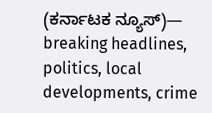(ಕರ್ನಾಟಕ ನ್ಯೂಸ್)— breaking headlines, politics, local developments, crime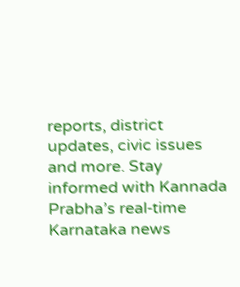reports, district updates, civic issues and more. Stay informed with Kannada Prabha’s real‑time Karnataka news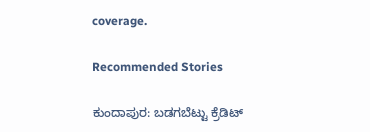coverage.

Recommended Stories

ಕುಂದಾಪುರ: ಬಡಗಬೆಟ್ಟು ಕ್ರೆಡಿಟ್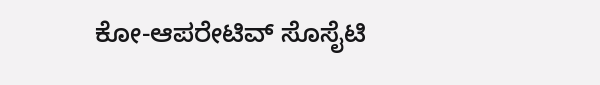ಕೋ-ಆಪರೇಟಿವ್ ಸೊಸೈಟಿ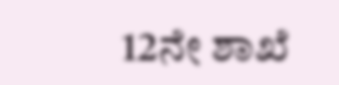12ನೇ ಶಾಖೆ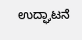ಉದ್ಘಾಟನೆ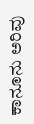ಕಾನೂನು ಅರಿವು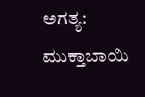ಅಗತ್ಯ: ಮುಕ್ತಾಬಾಯಿ